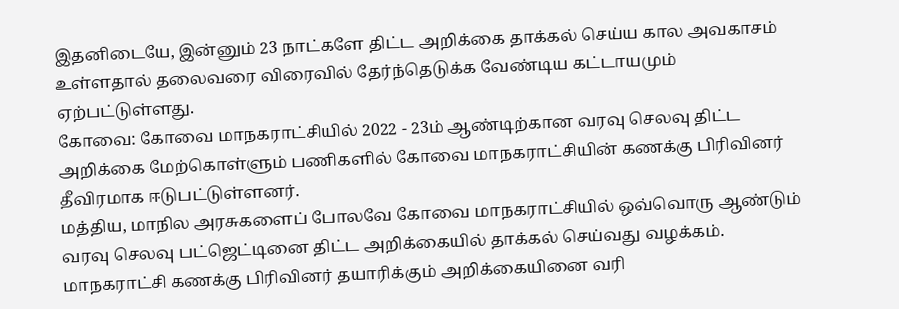இதனிடையே, இன்னும் 23 நாட்களே திட்ட அறிக்கை தாக்கல் செய்ய கால அவகாசம் உள்ளதால் தலைவரை விரைவில் தேர்ந்தெடுக்க வேண்டிய கட்டாயமும் ஏற்பட்டுள்ளது.
கோவை: கோவை மாநகராட்சியில் 2022 - 23ம் ஆண்டிற்கான வரவு செலவு திட்ட அறிக்கை மேற்கொள்ளும் பணிகளில் கோவை மாநகராட்சியின் கணக்கு பிரிவினர் தீவிரமாக ஈடுபட்டுள்ளனர்.
மத்திய, மாநில அரசுகளைப் போலவே கோவை மாநகராட்சியில் ஒவ்வொரு ஆண்டும் வரவு செலவு பட்ஜெட்டினை திட்ட அறிக்கையில் தாக்கல் செய்வது வழக்கம். மாநகராட்சி கணக்கு பிரிவினர் தயாரிக்கும் அறிக்கையினை வரி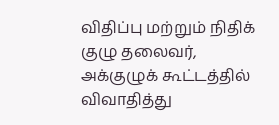விதிப்பு மற்றும் நிதிக் குழு தலைவர், அக்குழுக் கூட்டத்தில் விவாதித்து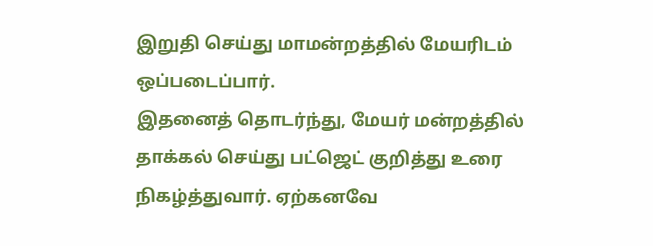இறுதி செய்து மாமன்றத்தில் மேயரிடம் ஒப்படைப்பார்.
இதனைத் தொடர்ந்து, மேயர் மன்றத்தில் தாக்கல் செய்து பட்ஜெட் குறித்து உரை நிகழ்த்துவார். ஏற்கனவே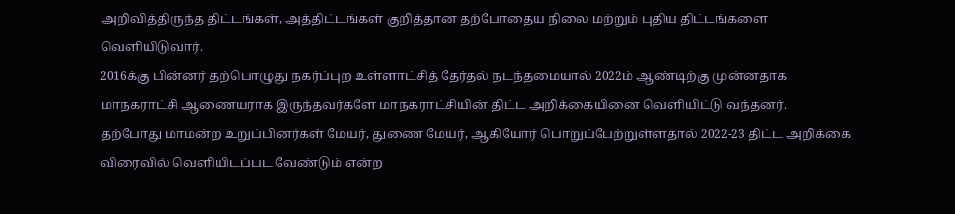அறிவித்திருந்த திட்டங்கள், அத்திட்டங்கள் குறித்தான தற்போதைய நிலை மற்றும் புதிய திட்டங்களை வெளியிடுவார்.
2016க்கு பின்னர் தற்பொழுது நகர்ப்புற உள்ளாட்சித் தேர்தல் நடந்தமையால் 2022ம் ஆண்டிற்கு முன்னதாக மாநகராட்சி ஆணையராக இருந்தவர்களே மாநகராட்சியின் திட்ட அறிக்கையினை வெளியிட்டு வந்தனர்.
தற்போது மாமன்ற உறுப்பினர்கள் மேயர், துணை மேயர், ஆகியோர் பொறுப்பேற்றுள்ளதால் 2022-23 திட்ட அறிக்கை விரைவில் வெளியிடப்பட வேண்டும் என்ற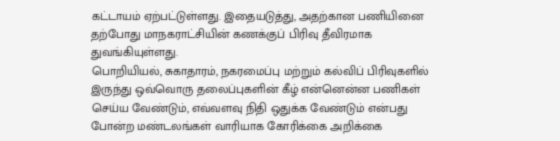கட்டாயம் ஏற்பட்டுள்ளது. இதையடுத்து, அதற்கான பணியினை தற்போது மாநகராட்சியின் கணக்குப் பிரிவு தீவிரமாக துவங்கியுள்ளது.
பொறியியல், சுகாதாரம், நகரமைப்பு மற்றும் கல்விப் பிரிவுகளில் இருந்து ஒவ்வொரு தலைப்புகளின் கீழ் என்னென்ன பணிகள் செய்ய வேண்டும், எவ்வளவு நிதி ஒதுக்க வேண்டும் என்பது போன்ற மண்டலங்கள் வாரியாக கோரிக்கை அறிக்கை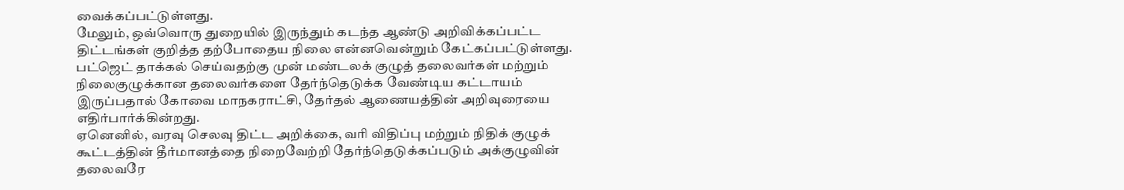வைக்கப்பட்டுள்ளது.
மேலும், ஒவ்வொரு துறையில் இருந்தும் கடந்த ஆண்டு அறிவிக்கப்பட்ட திட்டங்கள் குறித்த தற்போதைய நிலை என்னவென்றும் கேட்கப்பட்டுள்ளது. பட்ஜெட் தாக்கல் செய்வதற்கு முன் மண்டலக் குழுத் தலைவர்கள் மற்றும் நிலைகுழுக்கான தலைவர்களை தேர்ந்தெடுக்க வேண்டிய கட்டாயம் இருப்பதால் கோவை மாநகராட்சி, தேர்தல் ஆணையத்தின் அறிவுரையை எதிர்பார்க்கின்றது.
ஏனெனில், வரவு செலவு திட்ட அறிக்கை, வரி விதிப்பு மற்றும் நிதிக் குழுக் கூட்டத்தின் தீர்மானத்தை நிறைவேற்றி தேர்ந்தெடுக்கப்படும் அக்குழுவின் தலைவரே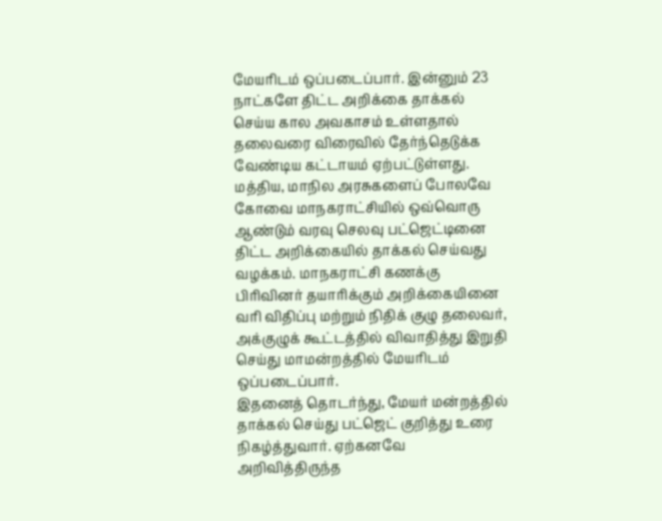மேயரிடம் ஒப்படைப்பார். இன்னும் 23 நாட்களே திட்ட அறிக்கை தாக்கல் செய்ய கால அவகாசம் உள்ளதால் தலைவரை விரைவில் தேர்ந்தெடுக்க வேண்டிய கட்டாயம் ஏற்பட்டுள்ளது.
மத்திய, மாநில அரசுகளைப் போலவே கோவை மாநகராட்சியில் ஒவ்வொரு ஆண்டும் வரவு செலவு பட்ஜெட்டினை திட்ட அறிக்கையில் தாக்கல் செய்வது வழக்கம். மாநகராட்சி கணக்கு பிரிவினர் தயாரிக்கும் அறிக்கையினை வரி விதிப்பு மற்றும் நிதிக் குழு தலைவர், அக்குழுக் கூட்டத்தில் விவாதித்து இறுதி செய்து மாமன்றத்தில் மேயரிடம் ஒப்படைப்பார்.
இதனைத் தொடர்ந்து, மேயர் மன்றத்தில் தாக்கல் செய்து பட்ஜெட் குறித்து உரை நிகழ்த்துவார். ஏற்கனவே அறிவித்திருந்த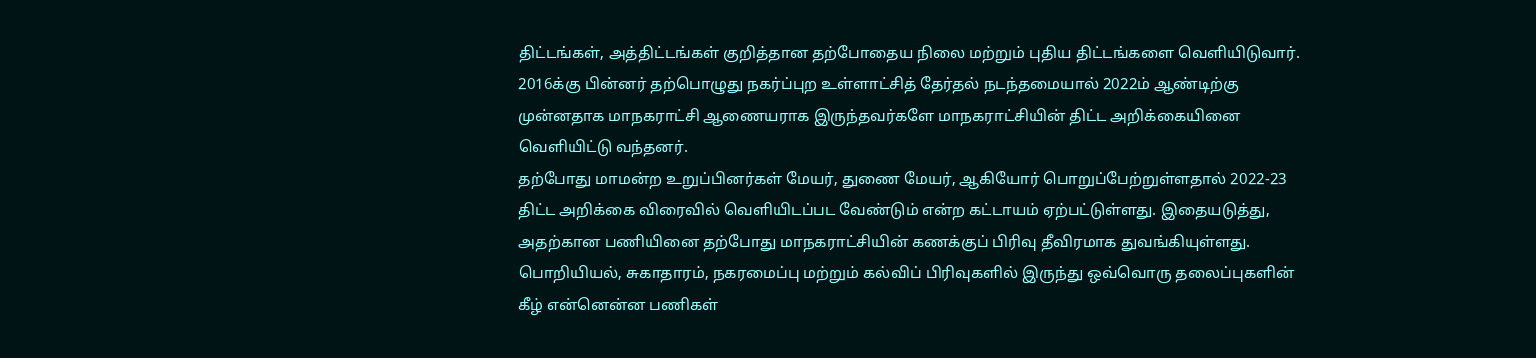திட்டங்கள், அத்திட்டங்கள் குறித்தான தற்போதைய நிலை மற்றும் புதிய திட்டங்களை வெளியிடுவார்.
2016க்கு பின்னர் தற்பொழுது நகர்ப்புற உள்ளாட்சித் தேர்தல் நடந்தமையால் 2022ம் ஆண்டிற்கு முன்னதாக மாநகராட்சி ஆணையராக இருந்தவர்களே மாநகராட்சியின் திட்ட அறிக்கையினை வெளியிட்டு வந்தனர்.
தற்போது மாமன்ற உறுப்பினர்கள் மேயர், துணை மேயர், ஆகியோர் பொறுப்பேற்றுள்ளதால் 2022-23 திட்ட அறிக்கை விரைவில் வெளியிடப்பட வேண்டும் என்ற கட்டாயம் ஏற்பட்டுள்ளது. இதையடுத்து, அதற்கான பணியினை தற்போது மாநகராட்சியின் கணக்குப் பிரிவு தீவிரமாக துவங்கியுள்ளது.
பொறியியல், சுகாதாரம், நகரமைப்பு மற்றும் கல்விப் பிரிவுகளில் இருந்து ஒவ்வொரு தலைப்புகளின் கீழ் என்னென்ன பணிகள்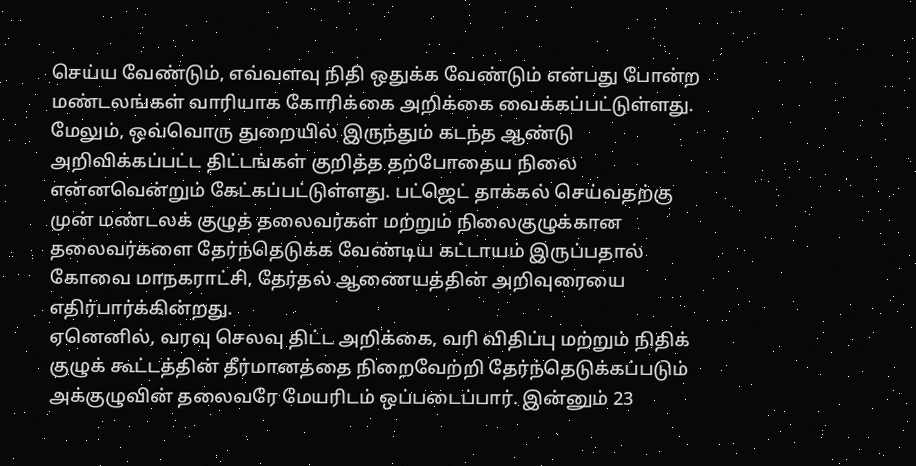செய்ய வேண்டும், எவ்வளவு நிதி ஒதுக்க வேண்டும் என்பது போன்ற மண்டலங்கள் வாரியாக கோரிக்கை அறிக்கை வைக்கப்பட்டுள்ளது.
மேலும், ஒவ்வொரு துறையில் இருந்தும் கடந்த ஆண்டு அறிவிக்கப்பட்ட திட்டங்கள் குறித்த தற்போதைய நிலை என்னவென்றும் கேட்கப்பட்டுள்ளது. பட்ஜெட் தாக்கல் செய்வதற்கு முன் மண்டலக் குழுத் தலைவர்கள் மற்றும் நிலைகுழுக்கான தலைவர்களை தேர்ந்தெடுக்க வேண்டிய கட்டாயம் இருப்பதால் கோவை மாநகராட்சி, தேர்தல் ஆணையத்தின் அறிவுரையை எதிர்பார்க்கின்றது.
ஏனெனில், வரவு செலவு திட்ட அறிக்கை, வரி விதிப்பு மற்றும் நிதிக் குழுக் கூட்டத்தின் தீர்மானத்தை நிறைவேற்றி தேர்ந்தெடுக்கப்படும் அக்குழுவின் தலைவரே மேயரிடம் ஒப்படைப்பார். இன்னும் 23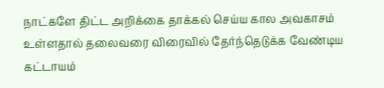நாட்களே திட்ட அறிக்கை தாக்கல் செய்ய கால அவகாசம் உள்ளதால் தலைவரை விரைவில் தேர்ந்தெடுக்க வேண்டிய கட்டாயம்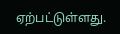ஏற்பட்டுள்ளது.